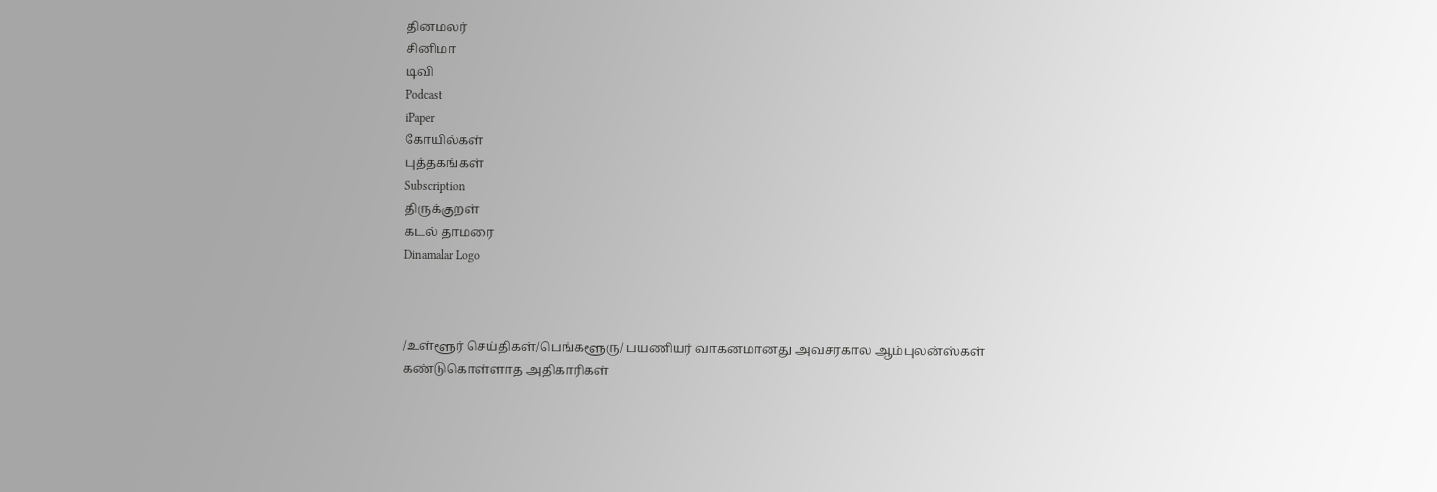தினமலர்
சினிமா
டிவி
Podcast
iPaper
கோயில்கள்
புத்தகங்கள்
Subscription
திருக்குறள்
கடல் தாமரை
Dinamalar Logo



/உள்ளூர் செய்திகள்/பெங்களூரு/ பயணியர் வாகனமானது அவசரகால ஆம்புலன்ஸ்கள் கண்டுகொள்ளாத அதிகாரிகள்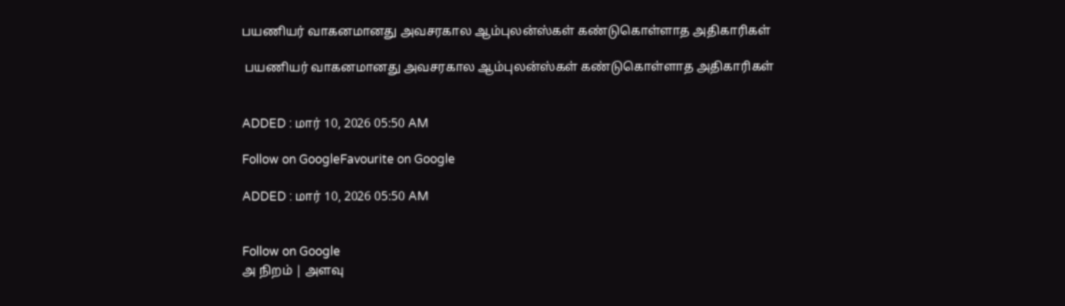பயணியர் வாகனமானது அவசரகால ஆம்புலன்ஸ்கள் கண்டுகொள்ளாத அதிகாரிகள்

 பயணியர் வாகனமானது அவசரகால ஆம்புலன்ஸ்கள் கண்டுகொள்ளாத அதிகாரிகள்


ADDED : மார் 10, 2026 05:50 AM

Follow on GoogleFavourite on Google

ADDED : மார் 10, 2026 05:50 AM


Follow on Google
அ நிறம் | அளவு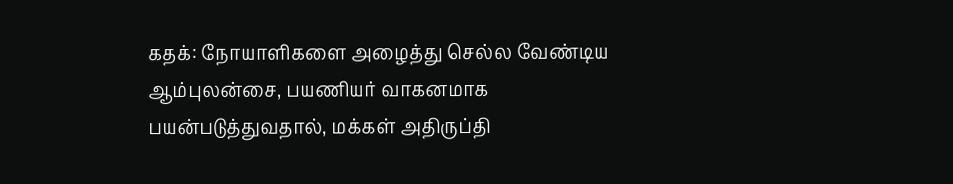கதக்: நோயாளிகளை அழைத்து செல்ல வேண்டிய ஆம்புலன்சை, பயணியர் வாகனமாக பயன்படுத்துவதால், மக்கள் அதிருப்தி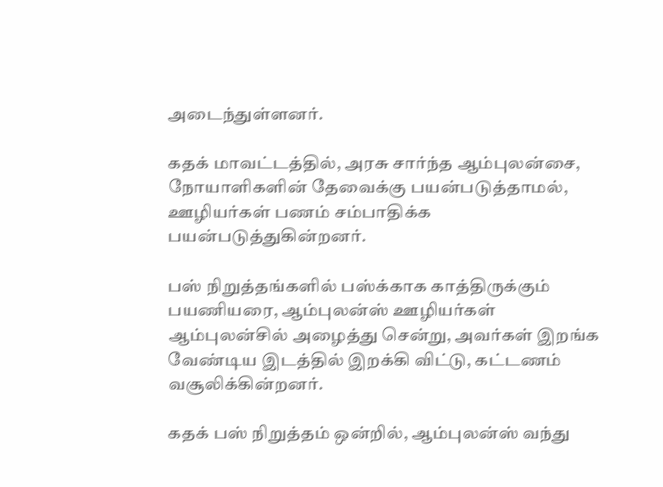அடைந்துள்ளனர்.

கதக் மாவட்டத்தில், அரசு சார்ந்த ஆம்புலன்சை, நோயாளிகளின் தேவைக்கு பயன்படுத்தாமல், ஊழியர்கள் பணம் சம்பாதிக்க பயன்படுத்துகின்றனர்.

பஸ் நிறுத்தங்களில் பஸ்க்காக காத்திருக்கும் பயணியரை, ஆம்புலன்ஸ் ஊழியர்கள் ஆம்புலன்சில் அழைத்து சென்று, அவர்கள் இறங்க வேண்டிய இடத்தில் இறக்கி விட்டு, கட்டணம் வசூலிக்கின்றனர்.

கதக் பஸ் நிறுத்தம் ஒன்றில், ஆம்புலன்ஸ் வந்து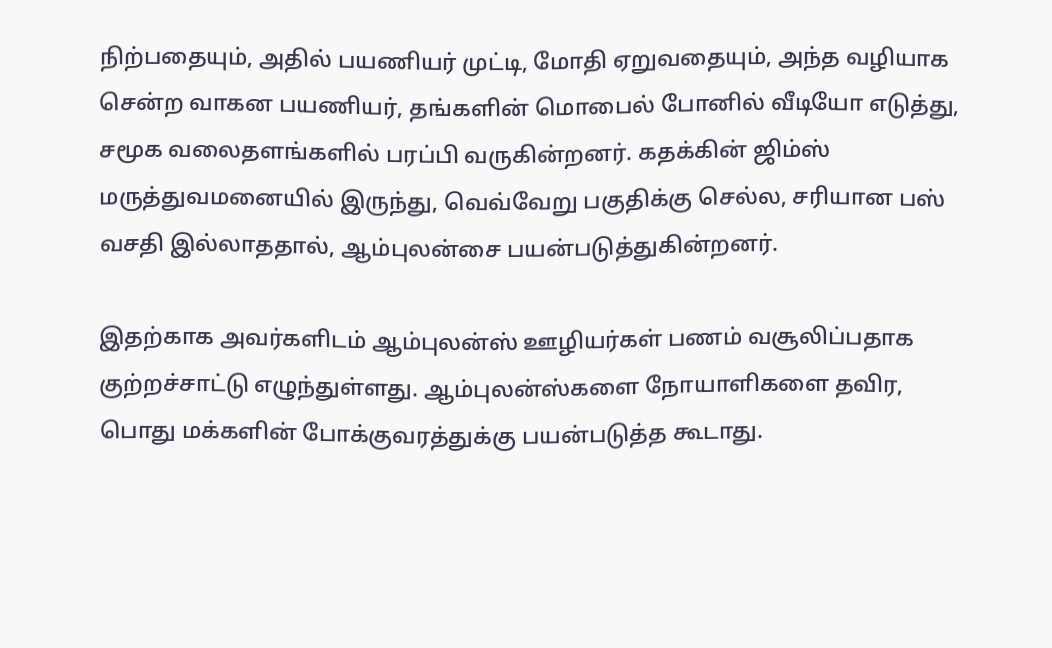நிற்பதையும், அதில் பயணியர் முட்டி, மோதி ஏறுவதையும், அந்த வழியாக சென்ற வாகன பயணியர், தங்களின் மொபைல் போனில் வீடியோ எடுத்து, சமூக வலைதளங்களில் பரப்பி வருகின்றனர். கதக்கின் ஜிம்ஸ் மருத்துவமனையில் இருந்து, வெவ்வேறு பகுதிக்கு செல்ல, சரியான பஸ் வசதி இல்லாததால், ஆம்புலன்சை பயன்படுத்துகின்றனர்.

இதற்காக அவர்களிடம் ஆம்புலன்ஸ் ஊழியர்கள் பணம் வசூலிப்பதாக குற்றச்சாட்டு எழுந்துள்ளது. ஆம்புலன்ஸ்களை நோயாளிகளை தவிர, பொது மக்களின் போக்குவரத்துக்கு பயன்படுத்த கூடாது.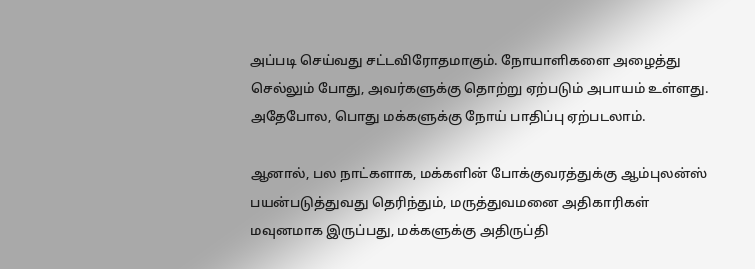அப்படி செய்வது சட்டவிரோதமாகும். நோயாளிகளை அழைத்து செல்லும் போது, அவர்களுக்கு தொற்று ஏற்படும் அபாயம் உள்ளது. அதேபோல, பொது மக்களுக்கு நோய் பாதிப்பு ஏற்படலாம்.

ஆனால், பல நாட்களாக, மக்களின் போக்குவரத்துக்கு ஆம்புலன்ஸ் பயன்படுத்துவது தெரிந்தும், மருத்துவமனை அதிகாரிகள் மவுனமாக இருப்பது, மக்களுக்கு அதிருப்தி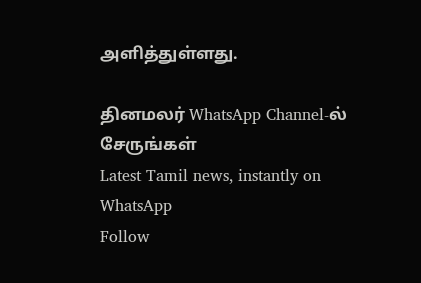அளித்துள்ளது.

தினமலர் WhatsApp Channel-ல் சேருங்கள்
Latest Tamil news, instantly on WhatsApp
Follow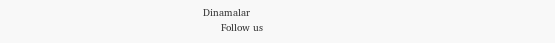Dinamalar
      Follow us